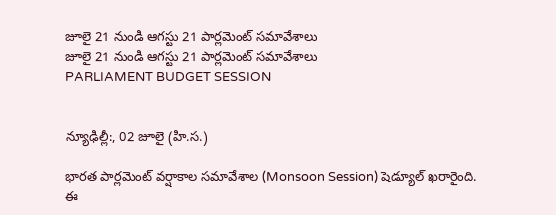జూలై 21 నుండి ఆగస్టు 21 పార్లమెంట్ సమావేశాలు
జూలై 21 నుండి ఆగస్టు 21 పార్లమెంట్ సమావేశాలు
PARLIAMENT BUDGET SESSION


న్యూఢిల్లీ:, 02 జూలై (హి.స.)

భారత పార్లమెంట్ వర్షాకాల సమావేశాల (Monsoon Session) షెడ్యూల్ ఖరారైంది. ఈ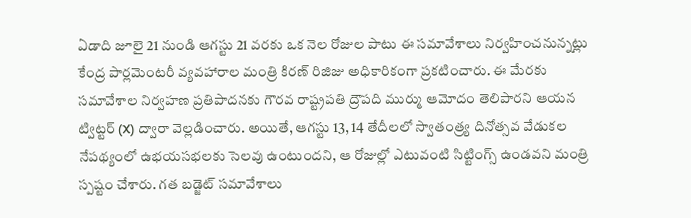ఏడాది జూలై 21 నుండి ఆగస్టు 21 వరకు ఒక నెల రోజుల పాటు ఈ సమావేశాలు నిర్వహించనున్నట్లు కేంద్ర పార్లమెంటరీ వ్యవహారాల మంత్రి కిరణ్ రిజిజు అధికారికంగా ప్రకటించారు. ఈ మేరకు సమావేశాల నిర్వహణ ప్రతిపాదనకు గౌరవ రాష్ట్రపతి ద్రౌపది ముర్ము ఆమోదం తెలిపారని ఆయన ట్విట్టర్ (X) ద్వారా వెల్లడించారు. అయితే, ఆగస్టు 13, 14 తేదీలలో స్వాతంత్ర్య దినోత్సవ వేడుకల నేపథ్యంలో ఉభయసభలకు సెలవు ఉంటుందని, ఆ రోజుల్లో ఎటువంటి సిట్టింగ్స్ ఉండవని మంత్రి స్పష్టం చేశారు. గత బడ్జెట్ సమావేశాలు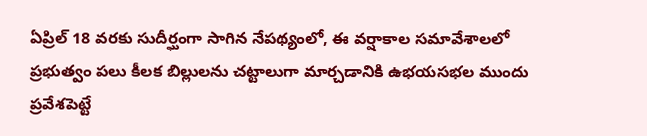ఏప్రిల్ 18 వరకు సుదీర్ఘంగా సాగిన నేపథ్యంలో, ఈ వర్షాకాల సమావేశాలలో ప్రభుత్వం పలు కీలక బిల్లులను చట్టాలుగా మార్చడానికి ఉభయసభల ముందు ప్రవేశపెట్టే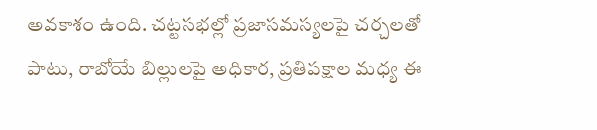అవకాశం ఉంది. చట్టసభల్లో ప్రజాసమస్యలపై చర్చలతో పాటు, రాబోయే బిల్లులపై అధికార, ప్రతిపక్షాల మధ్య ఈ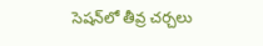సెషన్‌లో తీవ్ర చర్చలు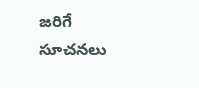జరిగే సూచనలు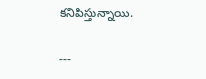కనిపిస్తున్నాయి.

---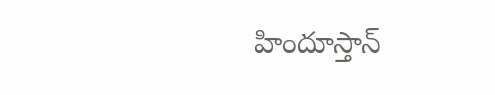హిందూస్తాన్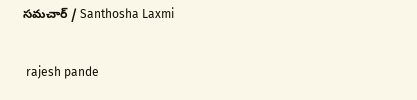సమచార్ / Santhosha Laxmi


 rajesh pande